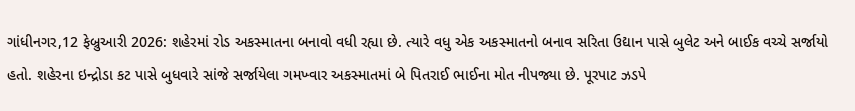ગાંધીનગર,12 ફેબ્રુઆરી 2026: શહેરમાં રોડ અકસ્માતના બનાવો વધી રહ્યા છે. ત્યારે વધુ એક અકસ્માતનો બનાવ સરિતા ઉદ્યાન પાસે બુલેટ અને બાઈક વચ્ચે સર્જાયો હતો. શહેરના ઇન્દ્રોડા કટ પાસે બુધવારે સાંજે સર્જાયેલા ગમખ્વાર અકસ્માતમાં બે પિતરાઈ ભાઈના મોત નીપજ્યા છે. પૂરપાટ ઝડપે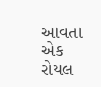આવતા એક રોયલ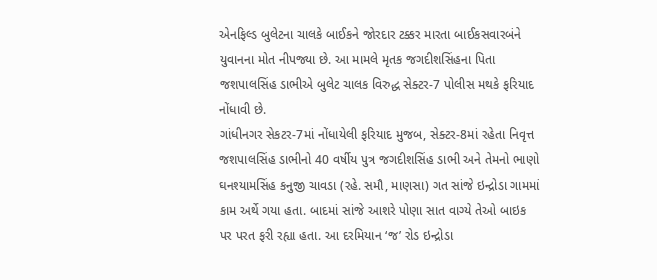એનફિલ્ડ બુલેટના ચાલકે બાઈકને જોરદાર ટક્કર મારતા બાઈકસવારબંને યુવાનના મોત નીપજ્યા છે. આ મામલે મૃતક જગદીશસિંહના પિતા જશપાલસિંહ ડાભીએ બુલેટ ચાલક વિરુદ્ધ સેક્ટર-7 પોલીસ મથકે ફરિયાદ નોંધાવી છે.
ગાંધીનગર સેકટર-7માં નોંધાયેલી ફરિયાદ મુજબ, સેક્ટર-8માં રહેતા નિવૃત્ત જશપાલસિંહ ડાભીનો 40 વર્ષીય પુત્ર જગદીશસિંહ ડાભી અને તેમનો ભાણો ઘનશ્યામસિંહ કનુજી ચાવડા (રહે. સમૌ, માણસા) ગત સાંજે ઇન્દ્રોડા ગામમાં કામ અર્થે ગયા હતા. બાદમાં સાંજે આશરે પોણા સાત વાગ્યે તેઓ બાઇક પર પરત ફરી રહ્યા હતા. આ દરમિયાન ‘જ’ રોડ ઇન્દ્રોડા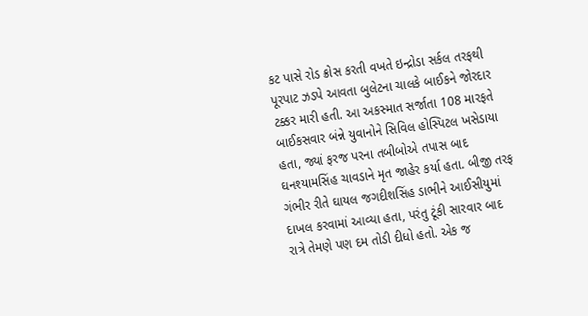કટ પાસે રોડ ક્રોસ કરતી વખતે ઇન્દ્રોડા સર્કલ તરફથી પૂરપાટ ઝડપે આવતા બુલેટના ચાલકે બાઈકને જોરદાર ટક્કર મારી હતી. આ અકસ્માત સર્જાતા 108 મારફતે બાઈકસવાર બંન્ને યુવાનોને સિવિલ હોસ્પિટલ ખસેડાયા હતા, જ્યાં ફરજ પરના તબીબોએ તપાસ બાદ ઘનશ્યામસિંહ ચાવડાને મૃત જાહેર કર્યા હતા. બીજી તરફ ગંભીર રીતે ઘાયલ જગદીશસિંહ ડાભીને આઈસીયુમાં દાખલ કરવામાં આવ્યા હતા, પરંતુ ટૂંકી સારવાર બાદ રાત્રે તેમણે પણ દમ તોડી દીધો હતો. એક જ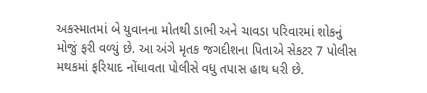અકસ્માતમાં બે યુવાનના મોતથી ડાભી અને ચાવડા પરિવારમાં શોકનું મોજું ફરી વળ્યું છે. આ અંગે મૃતક જગદીશના પિતાએ સેકટર 7 પોલીસ મથકમાં ફરિયાદ નોંધાવતા પોલીસે વધુ તપાસ હાથ ધરી છે.